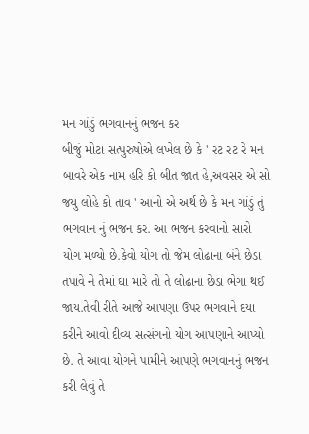મન ગાંડું ભગવાનનું ભજન કર
બીજું મોટા સત્પુરુષોએ લખેલ છે કે ' રટ રટ રે મન બાવરે એક નામ હરિ કો બીત જાત હે,અવસર એ સો જયુ લોહે કો તાવ ' આનો એ અર્થ છે કે મન ગાંડું તું ભગવાન નું ભજન કર. આ ભજન કરવાનો સારો યોગ મળ્યો છે.કેવો યોગ તો જેમ લોઢાના બંને છેડા તપાવે ને તેમાં ઘા મારે તો તે લોઢાના છેડા ભેગા થઈ જાય.તેવી રીતે આજે આપણા ઉપર ભગવાને દયા કરીને આવો દીવ્ય સત્સંગનો યોગ આપણાને આપ્યો છે. તે આવા યોગને પામીને આપણે ભગવાનનું ભજન કરી લેવું તે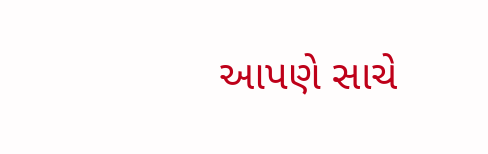આપણે સાચે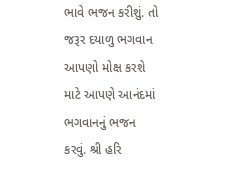ભાવે ભજન કરીશું. તો જરૂર દયાળુ ભગવાન આપણો મોક્ષ કરશે માટે આપણે આનંદમાં ભગવાનનું ભજન કરવું. શ્રી હરિ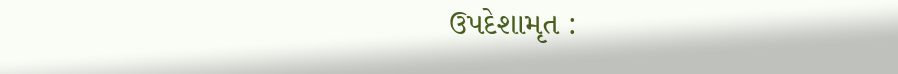ઉપદેશામૃત :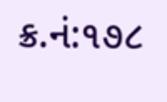ક્ર.નં:૧૭૮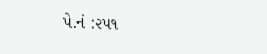પે.નં :૨૫૧